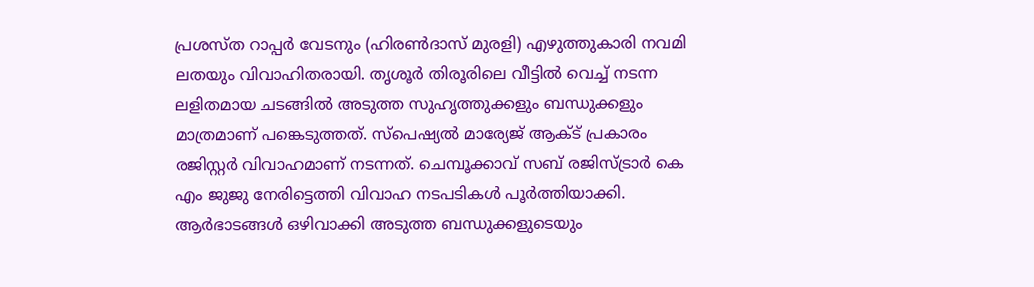പ്രശസ്ത റാപ്പർ വേടനും (ഹിരൺദാസ് മുരളി) എഴുത്തുകാരി നവമി ലതയും വിവാഹിതരായി. തൃശൂർ തിരൂരിലെ വീട്ടിൽ വെച്ച് നടന്ന ലളിതമായ ചടങ്ങിൽ അടുത്ത സുഹൃത്തുക്കളും ബന്ധുക്കളും മാത്രമാണ് പങ്കെടുത്തത്. സ്പെഷ്യൽ മാര്യേജ് ആക്ട് പ്രകാരം രജിസ്റ്റർ വിവാഹമാണ് നടന്നത്. ചെമ്പൂക്കാവ് സബ് രജിസ്ട്രാർ കെ എം ജുജു നേരിട്ടെത്തി വിവാഹ നടപടികൾ പൂർത്തിയാക്കി.
ആർഭാടങ്ങൾ ഒഴിവാക്കി അടുത്ത ബന്ധുക്കളുടെയും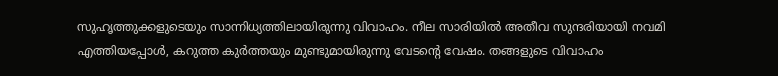സുഹൃത്തുക്കളുടെയും സാന്നിധ്യത്തിലായിരുന്നു വിവാഹം. നീല സാരിയിൽ അതീവ സുന്ദരിയായി നവമി എത്തിയപ്പോൾ, കറുത്ത കുർത്തയും മുണ്ടുമായിരുന്നു വേടന്റെ വേഷം. തങ്ങളുടെ വിവാഹം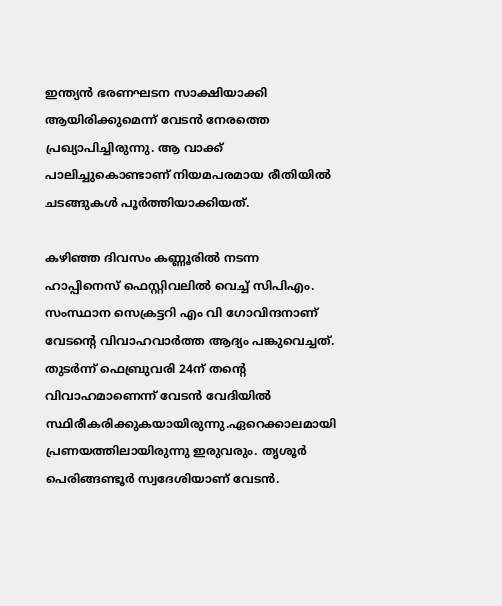ഇന്ത്യൻ ഭരണഘടന സാക്ഷിയാക്കി ആയിരിക്കുമെന്ന് വേടൻ നേരത്തെ പ്രഖ്യാപിച്ചിരുന്നു. ആ വാക്ക് പാലിച്ചുകൊണ്ടാണ് നിയമപരമായ രീതിയിൽ ചടങ്ങുകൾ പൂർത്തിയാക്കിയത്.

കഴിഞ്ഞ ദിവസം കണ്ണൂരിൽ നടന്ന ഹാപ്പിനെസ് ഫെസ്റ്റിവലിൽ വെച്ച് സിപിഎം. സംസ്ഥാന സെക്രട്ടറി എം വി ഗോവിന്ദനാണ് വേടന്റെ വിവാഹവാർത്ത ആദ്യം പങ്കുവെച്ചത്. തുടർന്ന് ഫെബ്രുവരി 24ന് തന്റെ വിവാഹമാണെന്ന് വേടൻ വേദിയിൽ സ്ഥിരീകരിക്കുകയായിരുന്നു.ഏറെക്കാലമായി പ്രണയത്തിലായിരുന്നു ഇരുവരും. തൃശൂർ പെരിങ്ങണ്ടൂർ സ്വദേശിയാണ് വേടൻ.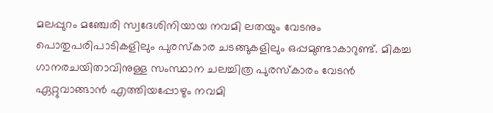മലപ്പുറം മഞ്ചേരി സ്വദേശിനിയായ നവമി ലതയും വേടനും പൊതുപരിപാടികളിലും പുരസ്കാര ചടങ്ങുകളിലും ഒപ്പമുണ്ടാകാറുണ്ട്. മികച്ച ഗാനരചയിതാവിനുള്ള സംസ്ഥാന ചലച്ചിത്ര പുരസ്കാരം വേടൻ ഏറ്റുവാങ്ങാൻ എത്തിയപ്പോഴും നവമി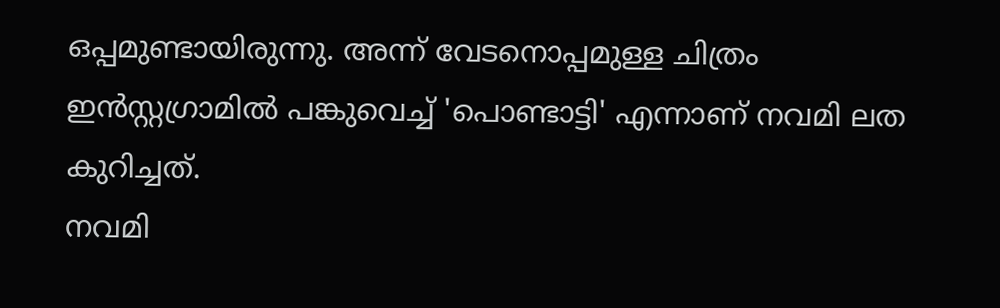ഒപ്പമുണ്ടായിരുന്നു. അന്ന് വേടനൊപ്പമുള്ള ചിത്രം ഇൻസ്റ്റഗ്രാമിൽ പങ്കുവെച്ച് 'പൊണ്ടാട്ടി' എന്നാണ് നവമി ലത കുറിച്ചത്.
നവമി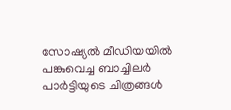സോഷ്യൽ മീഡിയയിൽ പങ്കുവെച്ച ബാച്ചിലർ പാർട്ടിയുടെ ചിത്രങ്ങൾ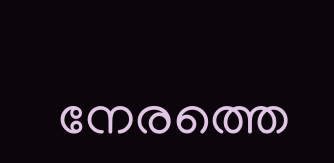നേരത്തെ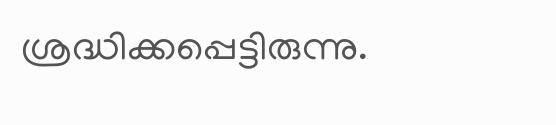ശ്രദ്ധിക്കപ്പെട്ടിരുന്നു.